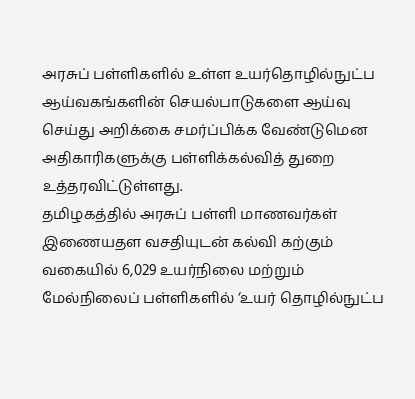அரசுப் பள்ளிகளில் உள்ள உயர்தொழில்நுட்ப ஆய்வகங்களின் செயல்பாடுகளை ஆய்வு செய்து அறிக்கை சமர்ப்பிக்க வேண்டுமென அதிகாரிகளுக்கு பள்ளிக்கல்வித் துறை உத்தரவிட்டுள்ளது.
தமிழகத்தில் அரசுப் பள்ளி மாணவர்கள் இணையதள வசதியுடன் கல்வி கற்கும் வகையில் 6,029 உயர்நிலை மற்றும் மேல்நிலைப் பள்ளிகளில் ‘உயர் தொழில்நுட்ப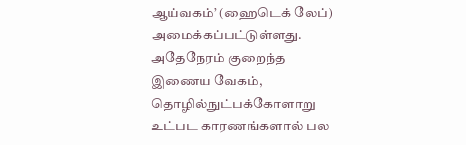ஆய்வகம்’ (ஹைடெக் லேப்) அமைக்கப்பட்டுள்ளது. அதேநேரம் குறைந்த இணைய வேகம், தொழில்நுட்பக்கோளாறு உட்பட காரணங்களால் பல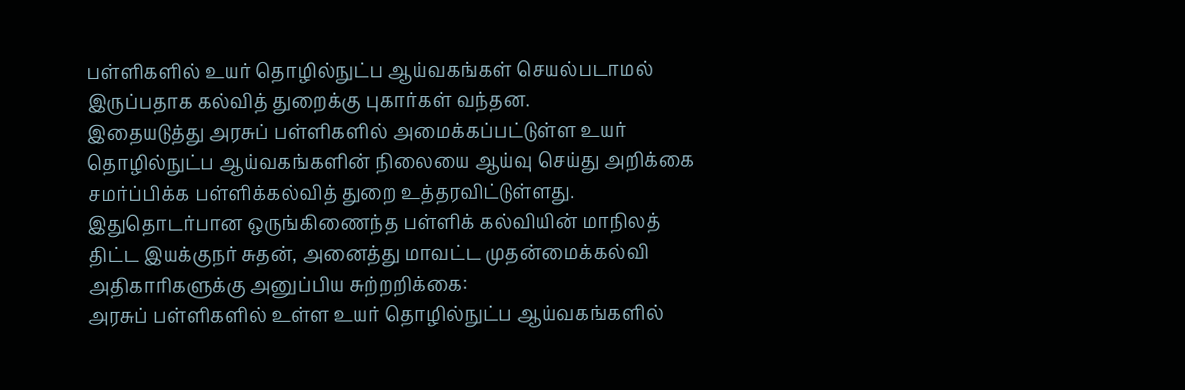பள்ளிகளில் உயர் தொழில்நுட்ப ஆய்வகங்கள் செயல்படாமல் இருப்பதாக கல்வித் துறைக்கு புகார்கள் வந்தன.
இதையடுத்து அரசுப் பள்ளிகளில் அமைக்கப்பட்டுள்ள உயர் தொழில்நுட்ப ஆய்வகங்களின் நிலையை ஆய்வு செய்து அறிக்கை சமர்ப்பிக்க பள்ளிக்கல்வித் துறை உத்தரவிட்டுள்ளது. இதுதொடர்பான ஒருங்கிணைந்த பள்ளிக் கல்வியின் மாநிலத் திட்ட இயக்குநர் சுதன், அனைத்து மாவட்ட முதன்மைக்கல்வி அதிகாரிகளுக்கு அனுப்பிய சுற்றறிக்கை:
அரசுப் பள்ளிகளில் உள்ள உயர் தொழில்நுட்ப ஆய்வகங்களில்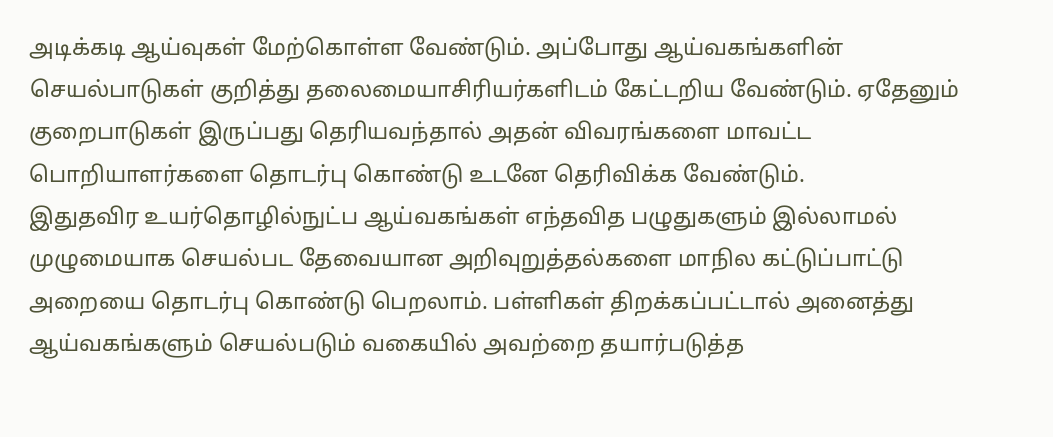அடிக்கடி ஆய்வுகள் மேற்கொள்ள வேண்டும். அப்போது ஆய்வகங்களின் செயல்பாடுகள் குறித்து தலைமையாசிரியர்களிடம் கேட்டறிய வேண்டும். ஏதேனும் குறைபாடுகள் இருப்பது தெரியவந்தால் அதன் விவரங்களை மாவட்ட பொறியாளர்களை தொடர்பு கொண்டு உடனே தெரிவிக்க வேண்டும்.
இதுதவிர உயர்தொழில்நுட்ப ஆய்வகங்கள் எந்தவித பழுதுகளும் இல்லாமல் முழுமையாக செயல்பட தேவையான அறிவுறுத்தல்களை மாநில கட்டுப்பாட்டு அறையை தொடர்பு கொண்டு பெறலாம். பள்ளிகள் திறக்கப்பட்டால் அனைத்து ஆய்வகங்களும் செயல்படும் வகையில் அவற்றை தயார்படுத்த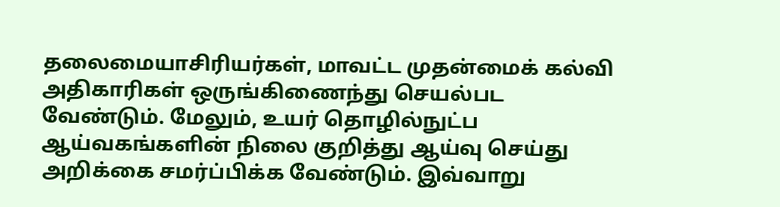தலைமையாசிரியர்கள், மாவட்ட முதன்மைக் கல்வி அதிகாரிகள் ஒருங்கிணைந்து செயல்பட வேண்டும். மேலும், உயர் தொழில்நுட்ப ஆய்வகங்களின் நிலை குறித்து ஆய்வு செய்து அறிக்கை சமர்ப்பிக்க வேண்டும். இவ்வாறு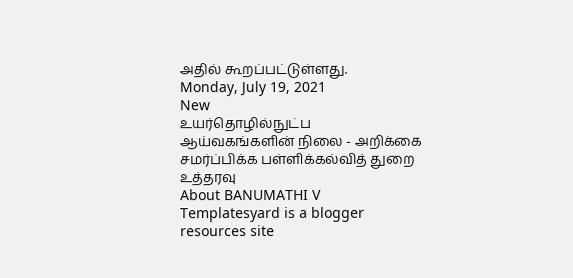அதில் கூறப்பட்டுள்ளது.
Monday, July 19, 2021
New
உயர்தொழில்நுட்ப ஆய்வகங்களின் நிலை - அறிக்கை சமர்ப்பிக்க பள்ளிக்கல்வித் துறை உத்தரவு
About BANUMATHI V
Templatesyard is a blogger resources site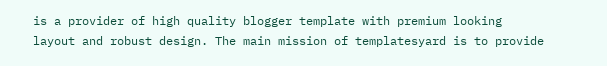is a provider of high quality blogger template with premium looking layout and robust design. The main mission of templatesyard is to provide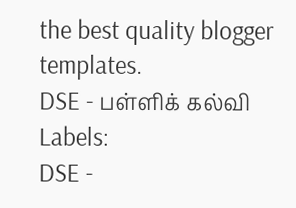the best quality blogger templates.
DSE - பள்ளிக் கல்வி
Labels:
DSE -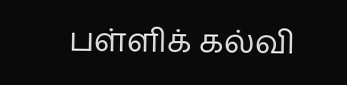பள்ளிக் கல்வி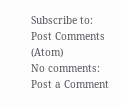Subscribe to:
Post Comments (Atom)
No comments:
Post a Comment